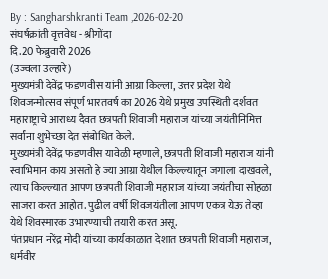By : Sangharshkranti Team ,2026-02-20
संघर्षक्रांती वृत्तवेध - श्रीगोंदा
दि.20 फेब्रुवारी 2026
(उज्वला उल्हारे)
मुख्यमंत्री देवेंद्र फडणवीस यांनी आग्रा किल्ला, उत्तर प्रदेश येथे शिवजन्मोत्सव संपूर्ण भारतवर्ष का 2026 येथे प्रमुख उपस्थिती दर्शवत महाराष्ट्राचे आराध्य दैवत छत्रपती शिवाजी महाराज यांच्या जयंतीनिमित्त सर्वांना शुभेच्छा देत संबोधित केले.
मुख्यमंत्री देवेंद्र फडणवीस यावेळी म्हणाले, छत्रपती शिवाजी महाराज यांनी स्वाभिमान काय असतो हे ज्या आग्रा येथील किल्ल्यातून जगाला दाखवले, त्याच किल्ल्यात आपण छत्रपती शिवाजी महाराज यांच्या जयंतीचा सोहळा साजरा करत आहोत. पुढील वर्षी शिवजयंतीला आपण एकत्र येऊ तेव्हा येथे शिवस्मारक उभारण्याची तयारी करत असू.
पंतप्रधान नरेंद्र मोदी यांच्या कार्यकाळात देशात छत्रपती शिवाजी महाराज, धर्मवीर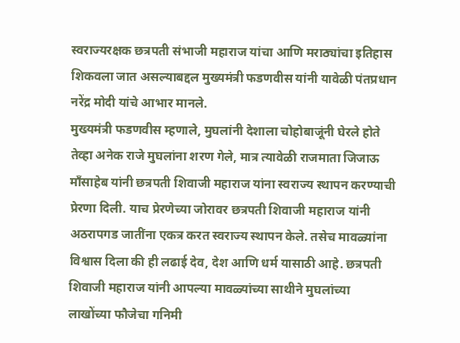स्वराज्यरक्षक छत्रपती संभाजी महाराज यांचा आणि मराठ्यांचा इतिहास शिकवला जात असल्याबद्दल मुख्यमंत्री फडणवीस यांनी यावेळी पंतप्रधान नरेंद्र मोदी यांचे आभार मानले.
मुख्यमंत्री फडणवीस म्हणाले, मुघलांनी देशाला चोहोबाजूंनी घेरले होते तेव्हा अनेक राजे मुघलांना शरण गेले, मात्र त्यावेळी राजमाता जिजाऊ माँसाहेब यांनी छत्रपती शिवाजी महाराज यांना स्वराज्य स्थापन करण्याची प्रेरणा दिली. याच प्रेरणेच्या जोरावर छत्रपती शिवाजी महाराज यांनी अठरापगड जातींना एकत्र करत स्वराज्य स्थापन केले. तसेच मावळ्यांना विश्वास दिला की ही लढाई देव, देश आणि धर्म यासाठी आहे. छत्रपती शिवाजी महाराज यांनी आपल्या मावळ्यांच्या साथीने मुघलांच्या लाखोंच्या फौजेचा गनिमी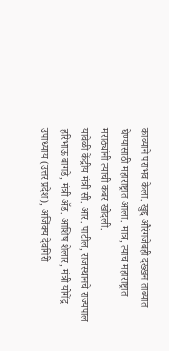काव्याने पराभव केला. खुद्द औरंगजेबही दख्खन ताब्यात घेण्यासाठी महाराष्ट्रात आला. मात्र, त्याच महाराष्ट्रात मराठ्यांनी त्याची कबर खोदली.
यावेळी केंद्रीय मंत्री सी. आर. पाटील, राजस्थानचे राज्यपाल हरिभाऊ बागडे, मंत्री ॲड. आशिष शेलार, मंत्री योगेंद्र उपाध्याय (उत्तर प्रदेश), अजिंक्य देवगिरी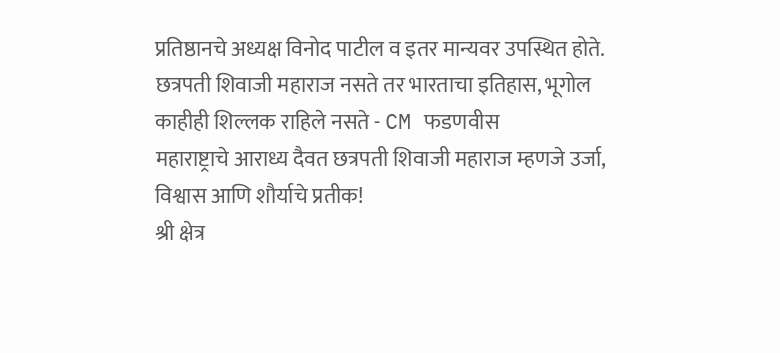प्रतिष्ठानचे अध्यक्ष विनोद पाटील व इतर मान्यवर उपस्थित होते.
छत्रपती शिवाजी महाराज नसते तर भारताचा इतिहास, भूगोल काहीही शिल्लक राहिले नसते - CM फडणवीस
महाराष्ट्राचे आराध्य दैवत छत्रपती शिवाजी महाराज म्हणजे उर्जा, विश्वास आणि शौर्याचे प्रतीक!
श्री क्षेत्र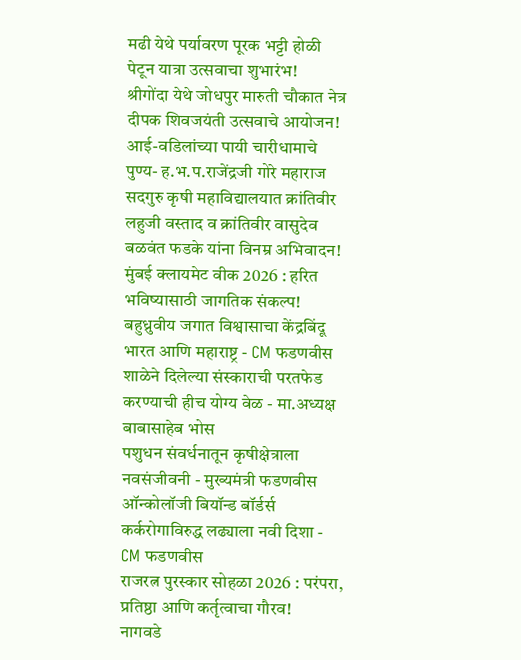मढी येथे पर्यावरण पूरक भट्टी होळी पेटून यात्रा उत्सवाचा शुभारंभ!
श्रीगोंदा येथे जोधपुर मारुती चौकात नेत्र दीपक शिवजयंती उत्सवाचे आयोजन!
आई-वडिलांच्या पायी चारीधामाचे पुण्य- ह.भ.प.राजेंद्रजी गोरे महाराज
सदगुरु कृषी महाविद्यालयात क्रांतिवीर लहुजी वस्ताद व क्रांतिवीर वासुदेव बळवंत फडके यांना विनम्र अभिवादन!
मुंबई क्लायमेट वीक 2026 : हरित भविष्यासाठी जागतिक संकल्प!
बहुध्रुवीय जगात विश्वासाचा केंद्रबिंदू भारत आणि महाराष्ट्र - CM फडणवीस
शाळेने दिलेल्या संस्काराची परतफेड करण्याची हीच योग्य वेळ - मा.अध्यक्ष बाबासाहेब भोस
पशुधन संवर्धनातून कृषीक्षेत्राला नवसंजीवनी - मुख्यमंत्री फडणवीस
ऑन्कोलॉजी बियॉन्ड बॉर्डर्स कर्करोगाविरुद्ध लढ्याला नवी दिशा - CM फडणवीस
राजरत्न पुरस्कार सोहळा 2026 : परंपरा, प्रतिष्ठा आणि कर्तृत्वाचा गौरव!
नागवडे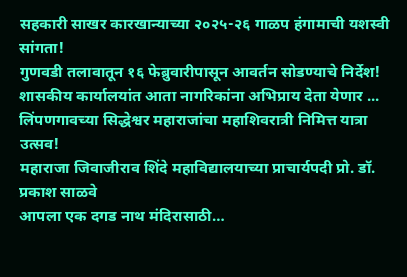सहकारी साखर कारखान्याच्या २०२५-२६ गाळप हंगामाची यशस्वी सांगता!
गुणवडी तलावातून १६ फेब्रुवारीपासून आवर्तन सोडण्याचे निर्देश!
शासकीय कार्यालयांत आता नागरिकांना अभिप्राय देता येणार ...
लिंपणगावच्या सिद्धेश्वर महाराजांचा महाशिवरात्री निमित्त यात्रा उत्सव!
महाराजा जिवाजीराव शिंदे महाविद्यालयाच्या प्राचार्यपदी प्रो. डॉ. प्रकाश साळवे
आपला एक दगड नाथ मंदिरासाठी…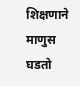शिक्षणाने माणुस घडतो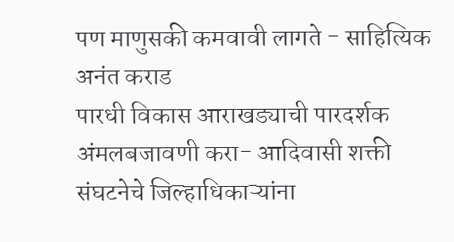पण माणुसकी कमवावी लागते - साहित्यिक अनंत कराड
पारधी विकास आराखड्याची पारदर्शक अंमलबजावणी करा- आदिवासी शक्ती संघटनेचे जिल्हाधिकाऱ्यांना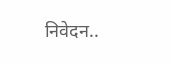निवेदन..